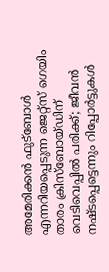അമേരിക്കന്‍ ഫുട്‌ബോള്‍ എന്നറിയപ്പെടുന്ന ജെറ്റ്‌സ് ഗെയിം താരം ക്രിസ്‌ബോയ്ഡിന് വെടിവെപ്പില്‍ പരിക്ക്; ജീവന്‍ നഷ്ടപ്പെട്ടെന്നും റിപ്പോർട്ടുകൾ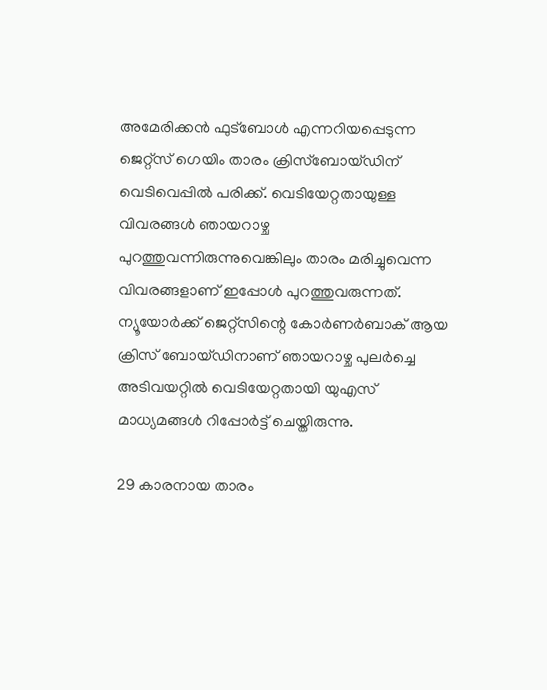അമേരിക്കന്‍ ഫുട്‌ബോള്‍ എന്നറിയപ്പെടുന്ന ജെറ്റ്‌സ് ഗെയിം താരം ക്രിസ്‌ബോയ്ഡിന് വെടിവെപ്പില്‍ പരിക്ക്. വെടിയേറ്റതായുള്ള വിവരങ്ങള്‍ ഞായറാഴ്ച പുറത്തുവന്നിരുന്നുവെങ്കിലും താരം മരിച്ചുവെന്ന വിവരങ്ങളാണ് ഇപ്പോള്‍ പുറത്തുവരുന്നത്. ന്യൂയോര്‍ക്ക് ജെറ്റ്‌സിന്റെ കോര്‍ണര്‍ബാക് ആയ ക്രിസ് ബോയ്ഡിനാണ് ഞായറാഴ്ച പുലര്‍ച്ചെ അടിവയറ്റില്‍ വെടിയേറ്റതായി യുഎസ് മാധ്യമങ്ങള്‍ റിപ്പോര്‍ട്ട് ചെയ്തിരുന്നു.

29 കാരനായ താരം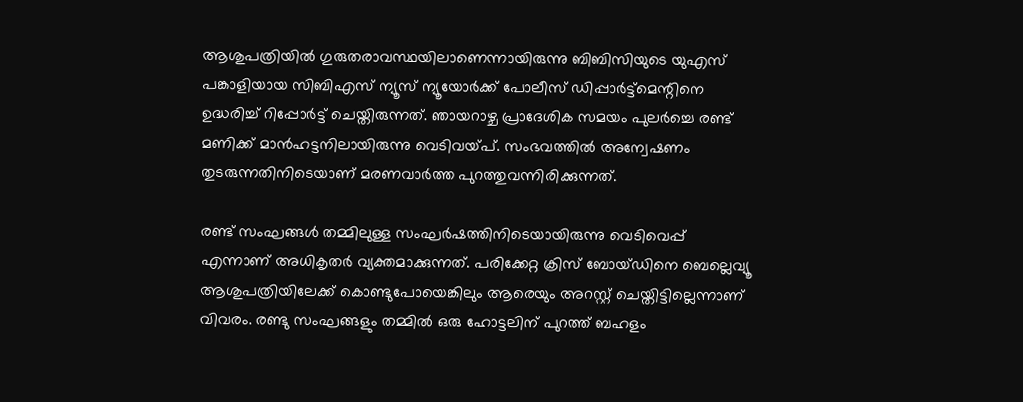ആശുപത്രിയില്‍ ഗുരുതരാവസ്ഥയിലാണെന്നായിരുന്നു ബിബിസിയുടെ യുഎസ് പങ്കാളിയായ സിബിഎസ് ന്യൂസ് ന്യൂയോര്‍ക്ക് പോലീസ് ഡിപ്പാര്‍ട്ട്‌മെന്റിനെ ഉദ്ധരിച്ച് റിപ്പോര്‍ട്ട് ചെയ്തിരുന്നത്. ഞായറാഴ്ച പ്രാദേശിക സമയം പുലര്‍ച്ചെ രണ്ട് മണിക്ക് മാന്‍ഹട്ടനിലായിരുന്നു വെടിവയ്പ്. സംഭവത്തില്‍ അന്വേഷണം തുടരുന്നതിനിടെയാണ് മരണവാര്‍ത്ത പുറത്തുവന്നിരിക്കുന്നത്.

രണ്ട് സംഘങ്ങള്‍ തമ്മിലുള്ള സംഘര്‍ഷത്തിനിടെയായിരുന്നു വെടിവെപ്പ് എന്നാണ് അധികൃതർ വ്യക്തമാക്കുന്നത്. പരിക്കേറ്റ ക്രിസ് ബോയ്ഡിനെ ബെല്ലെവ്യൂ ആശുപത്രിയിലേക്ക് കൊണ്ടുപോയെങ്കിലും ആരെയും അറസ്റ്റ് ചെയ്തിട്ടില്ലെന്നാണ് വിവരം. രണ്ടു സംഘങ്ങളും തമ്മില്‍ ഒരു ഹോട്ടലിന് പുറത്ത് ബഹളം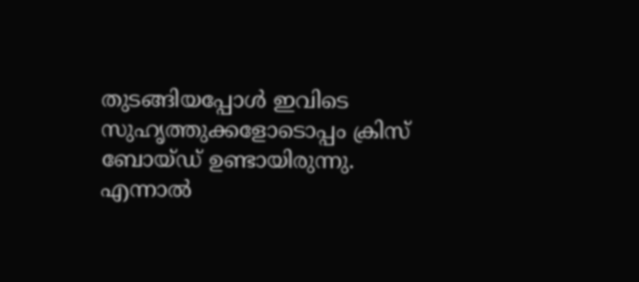തുടങ്ങിയപ്പോള്‍ ഇവിടെ സുഹൃത്തുക്കളോടൊപ്പം ക്രിസ് ബോയ്ഡ് ഉണ്ടായിരുന്നു. എന്നാല്‍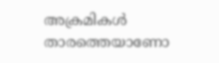അക്രമികള്‍ താരത്തെയാണോ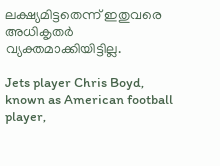ലക്ഷ്യമിട്ടതെന്ന് ഇതുവരെ അധികൃതർ വ്യക്തമാക്കിയിട്ടില്ല.

Jets player Chris Boyd, known as American football player,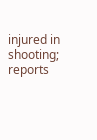injured in shooting; reports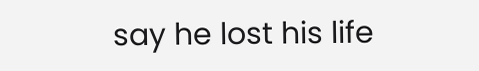say he lost his life